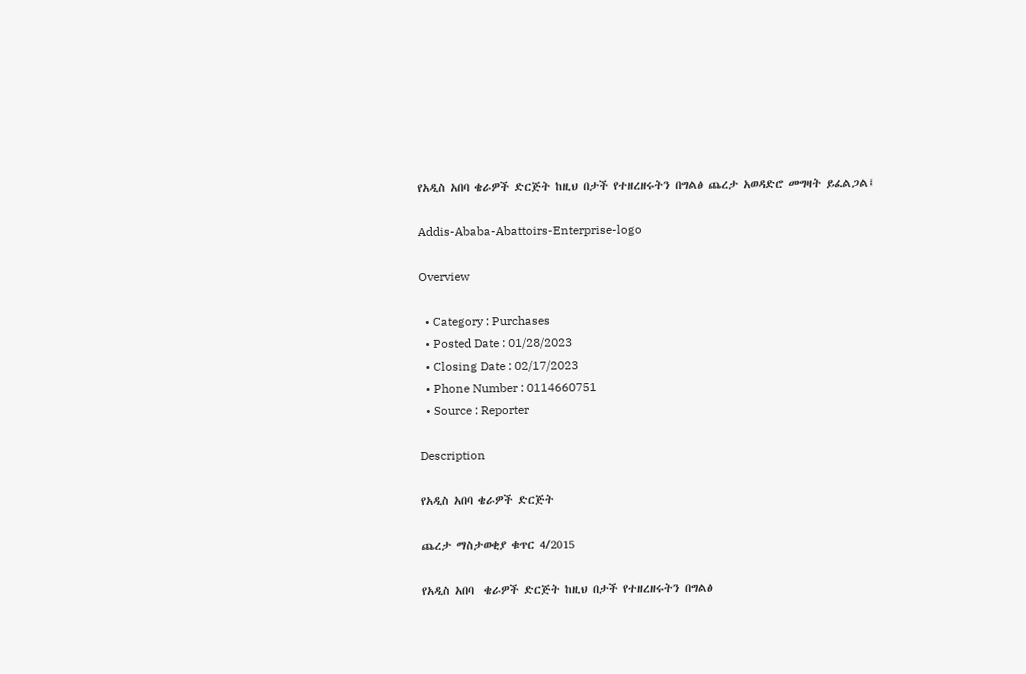የአዲስ አበባ ቄራዎች ድርጅት ከዚህ በታች የተዘረዘሩትን በግልፅ ጨረታ አወዳድሮ መግዛት ይፈልጋል፤

Addis-Ababa-Abattoirs-Enterprise-logo

Overview

  • Category : Purchases
  • Posted Date : 01/28/2023
  • Closing Date : 02/17/2023
  • Phone Number : 0114660751
  • Source : Reporter

Description

የአዲስ አበባ ቄራዎች ድርጅት

ጨረታ ማስታወቂያ ቁጥር 4/2015

የአዲስ አበባ  ቄራዎች ድርጅት ከዚህ በታች የተዘረዘሩትን በግልፅ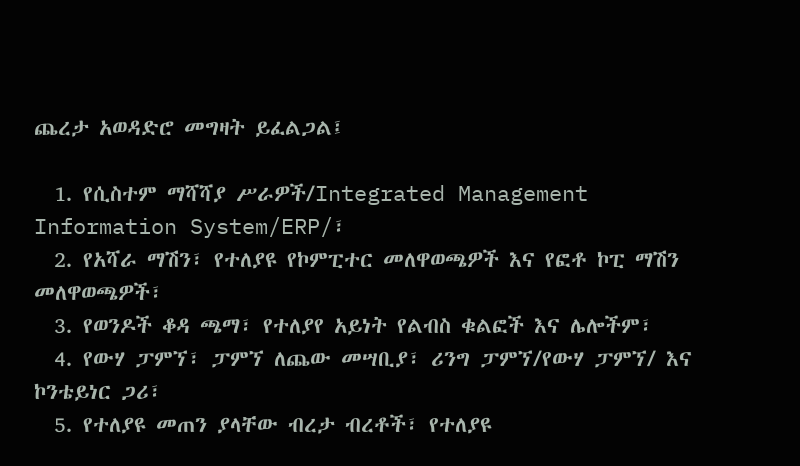ጨረታ አወዳድሮ መግዛት ይፈልጋል፤

  1. የሲስተም ማሻሻያ ሥራዎች/Integrated Management Information System/ERP/፣
  2. የአሻራ ማሽን፣ የተለያዩ የኮምፒተር መለዋወጫዎች እና የፎቶ ኮፒ ማሽን መለዋወጫዎች፣
  3. የወንዶች ቆዳ ጫማ፣ የተለያየ አይነት የልብስ ቁልፎች እና ሌሎችም፣
  4. የውሃ ፓምኘ፣ ፓምኘ ለጨው መሣቢያ፣ ሪንግ ፓምኘ/የውሃ ፓምኘ/ እና ኮንቴይነር ጋሪ፣
  5. የተለያዩ መጠን ያላቸው ብረታ ብረቶች፣ የተለያዩ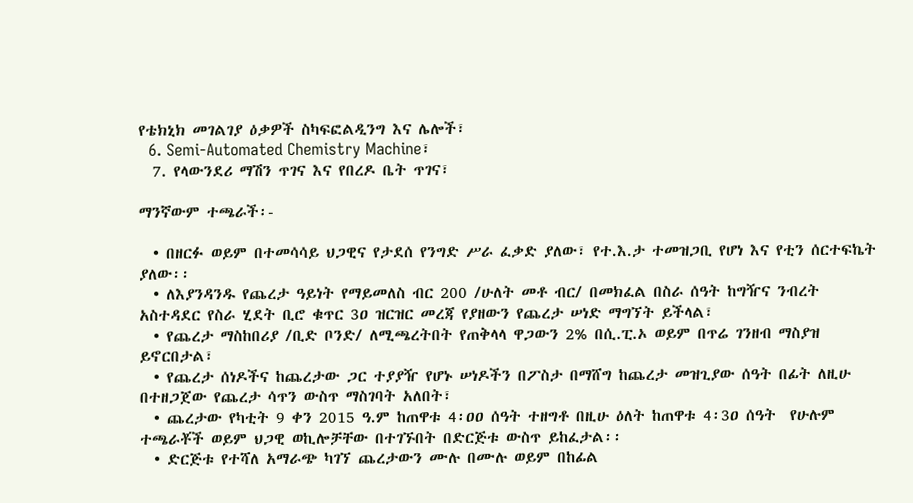የቴክኒክ መገልገያ ዕቃዎች ስካፍፎልዲንግ እና ሌሎች፣
  6. Semi-Automated Chemistry Machine፣
  7. የላውንደሪ ማሽን ጥገና እና የበረዶ ቤት ጥገና፣

ማንኛውም ተጫራች፡-

  • በዘርፉ ወይም በተመሳሳይ ህጋዊና የታደሰ የንግድ ሥራ ፈቃድ ያለው፣ የተ.እ.ታ ተመዝጋቢ የሆነ እና የቲን ሰርተፍኬት ያለው፡፡
  • ለእያንዳንዱ የጨረታ ዓይነት የማይመለስ ብር 200 /ሁለት መቶ ብር/ በመክፈል በስራ ሰዓት ከግዥና ንብረት አስተዳደር የስራ ሂደት ቢሮ ቁጥር 3ዐ ዝርዝር መረጃ የያዘውን የጨረታ ሠነድ ማግኘት ይችላል፣
  • የጨረታ ማስከበሪያ /ቢድ ቦንድ/ ለሚጫረትበት የጠቅላላ ዋጋውን 2% በሲ.ፒ.ኦ ወይም በጥሬ ገንዘብ ማስያዝ ይኖርበታል፣
  • የጨረታ ሰነዶችና ከጨረታው ጋር ተያያዥ የሆኑ ሠነዶችን በፖስታ በማሸግ ከጨረታ መዝጊያው ሰዓት በፊት ለዚሁ በተዘጋጀው የጨረታ ሳጥን ውስጥ ማስገባት አለበት፣
  • ጨረታው የካቲት 9 ቀን 2015 ዓ.ም ከጠዋቱ 4፡ዐዐ ሰዓት ተዘግቶ በዚሁ ዕለት ከጠዋቱ 4፡3ዐ ሰዓት  የሁሉም  ተጫራቾች ወይም ህጋዊ ወኪሎቻቸው በተገኙበት በድርጅቱ ውስጥ ይከፈታል፡፡
  • ድርጅቱ የተሻለ አማራጭ ካገኘ ጨረታውን ሙሉ በሙሉ ወይም በከፊል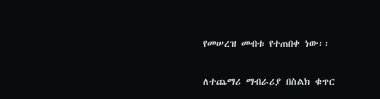የመሠረዝ መብቱ የተጠበቀ ነው፡፡

ለተጨማሪ ማብራሪያ በስልክ ቁጥር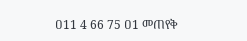ዐ11 4 66 75 ዐ1 መጠየቅ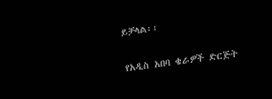ይቻላል፡፡

የአዲስ አበባ ቄራዎች ድርጅት